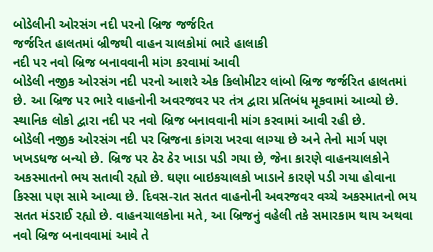બોડેલીની ઓરસંગ નદી પરનો બ્રિજ જર્જરિત
જર્જરિત હાલતમાં બ્રીજથી વાહન ચાલકોમાં ભારે હાલાકી
નદી પર નવો બ્રિજ બનાવવાની માંગ કરવામાં આવી
બોડેલી નજીક ઓરસંગ નદી પરનો આશરે એક કિલોમીટર લાંબો બ્રિજ જર્જરિત હાલતમાં છે. આ બ્રિજ પર ભારે વાહનોની અવરજવર પર તંત્ર દ્વારા પ્રતિબંધ મૂકવામાં આવ્યો છે. સ્થાનિક લોકો દ્વારા નદી પર નવો બ્રિજ બનાવવાની માંગ કરવામાં આવી રહી છે.
બોડેલી નજીક ઓરસંગ નદી પર બ્રિજના કાંગરા ખરવા લાગ્યા છે અને તેનો માર્ગ પણ ખખડધજ બન્યો છે. બ્રિજ પર ઠેર ઠેર ખાડા પડી ગયા છે, જેના કારણે વાહનચાલકોને અકસ્માતનો ભય સતાવી રહ્યો છે. ઘણા બાઇકચાલકો ખાડાને કારણે પડી ગયા હોવાના કિસ્સા પણ સામે આવ્યા છે. દિવસ-રાત સતત વાહનોની અવરજવર વચ્ચે અકસ્માતનો ભય સતત મંડરાઈ રહ્યો છે. વાહનચાલકોના મતે, આ બ્રિજનું વહેલી તકે સમારકામ થાય અથવા નવો બ્રિજ બનાવવામાં આવે તે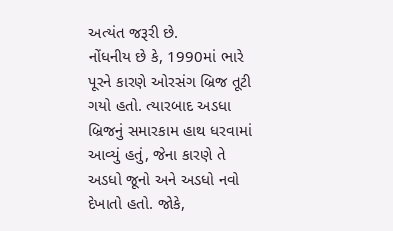અત્યંત જરૂરી છે.
નોંધનીય છે કે, 1990માં ભારે પૂરને કારણે ઓરસંગ બ્રિજ તૂટી ગયો હતો. ત્યારબાદ અડધા બ્રિજનું સમારકામ હાથ ધરવામાં આવ્યું હતું, જેના કારણે તે અડધો જૂનો અને અડધો નવો દેખાતો હતો. જોકે,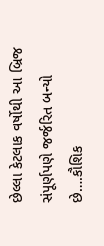છેલ્લા કેટલાક વર્ષોથી આ બ્રિજ સંપૂર્ણપણે જર્જરિત બન્યો છે….કૌશિક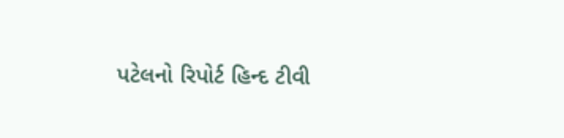પટેલનો રિપોર્ટ હિન્દ ટીવી